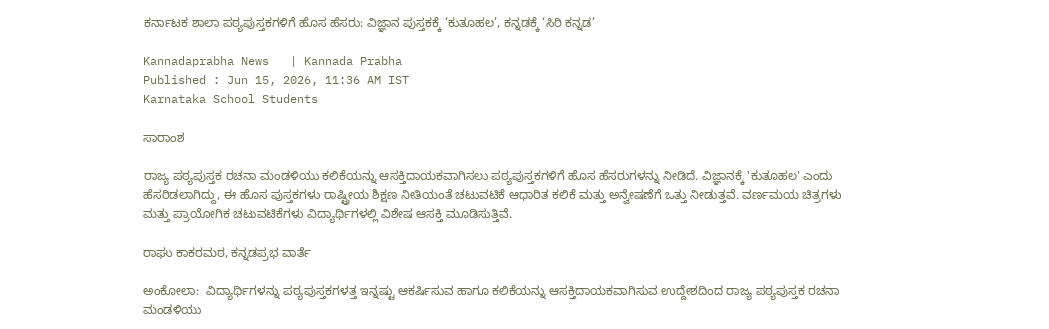ಕರ್ನಾಟಕ ಶಾಲಾ ಪಠ್ಯಪುಸ್ತಕಗಳಿಗೆ ಹೊಸ ಹೆಸರು: ವಿಜ್ಞಾನ ಪುಸ್ತಕಕ್ಕೆ ‘ಕುತೂಹಲ’, ಕನ್ನಡಕ್ಕೆ ‘ಸಿರಿ ಕನ್ನಡ’

Kannadaprabha News   | Kannada Prabha
Published : Jun 15, 2026, 11:36 AM IST
Karnataka School Students

ಸಾರಾಂಶ

ರಾಜ್ಯ ಪಠ್ಯಪುಸ್ತಕ ರಚನಾ ಮಂಡಳಿಯು ಕಲಿಕೆಯನ್ನು ಆಸಕ್ತಿದಾಯಕವಾಗಿಸಲು ಪಠ್ಯಪುಸ್ತಕಗಳಿಗೆ ಹೊಸ ಹೆಸರುಗಳನ್ನು ನೀಡಿದೆ. ವಿಜ್ಞಾನಕ್ಕೆ 'ಕುತೂಹಲ' ಎಂದು ಹೆಸರಿಡಲಾಗಿದ್ದು, ಈ ಹೊಸ ಪುಸ್ತಕಗಳು ರಾಷ್ಟ್ರೀಯ ಶಿಕ್ಷಣ ನೀತಿಯಂತೆ ಚಟುವಟಿಕೆ ಆಧಾರಿತ ಕಲಿಕೆ ಮತ್ತು ಅನ್ವೇಷಣೆಗೆ ಒತ್ತು ನೀಡುತ್ತವೆ. ವರ್ಣಮಯ ಚಿತ್ರಗಳು ಮತ್ತು ಪ್ರಾಯೋಗಿಕ ಚಟುವಟಿಕೆಗಳು ವಿದ್ಯಾರ್ಥಿಗಳಲ್ಲಿ ವಿಶೇಷ ಆಸಕ್ತಿ ಮೂಡಿಸುತ್ತಿವೆ.

ರಾಘು ಕಾಕರಮಠ, ಕನ್ನಡಪ್ರಭ ವಾರ್ತೆ

ಅಂಕೋಲಾ:  ವಿದ್ಯಾರ್ಥಿಗಳನ್ನು ಪಠ್ಯಪುಸ್ತಕಗಳತ್ತ ಇನ್ನಷ್ಟು ಆಕರ್ಷಿಸುವ ಹಾಗೂ ಕಲಿಕೆಯನ್ನು ಆಸಕ್ತಿದಾಯಕವಾಗಿಸುವ ಉದ್ದೇಶದಿಂದ ರಾಜ್ಯ ಪಠ್ಯಪುಸ್ತಕ ರಚನಾ ಮಂಡಳಿಯು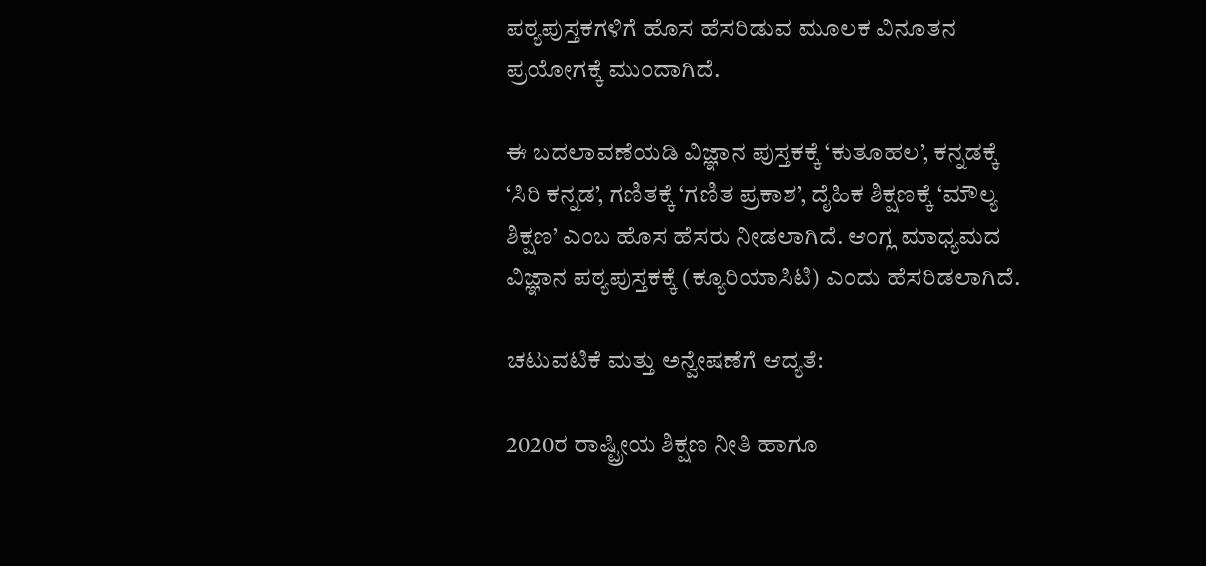ಪಠ್ಯಪುಸ್ತಕಗಳಿಗೆ ಹೊಸ ಹೆಸರಿಡುವ ಮೂಲಕ ವಿನೂತನ ಪ್ರಯೋಗಕ್ಕೆ ಮುಂದಾಗಿದೆ.

ಈ ಬದಲಾವಣೆಯಡಿ ವಿಜ್ಞಾನ ಪುಸ್ತಕಕ್ಕೆ ‘ಕುತೂಹಲ’, ಕನ್ನಡಕ್ಕೆ ‘ಸಿರಿ ಕನ್ನಡ’, ಗಣಿತಕ್ಕೆ ‘ಗಣಿತ ಪ್ರಕಾಶ’, ದೈಹಿಕ ಶಿಕ್ಷಣಕ್ಕೆ ‘ಮೌಲ್ಯ ಶಿಕ್ಷಣ’ ಎಂಬ ಹೊಸ ಹೆಸರು ನೀಡಲಾಗಿದೆ. ಆಂಗ್ಲ ಮಾಧ್ಯಮದ ವಿಜ್ಞಾನ ಪಠ್ಯಪುಸ್ತಕಕ್ಕೆ (ಕ್ಯೂರಿಯಾಸಿಟಿ) ಎಂದು ಹೆಸರಿಡಲಾಗಿದೆ.

ಚಟುವಟಿಕೆ ಮತ್ತು ಅನ್ವೇಷಣೆಗೆ ಆದ್ಯತೆ:

2020ರ ರಾಷ್ಟ್ರೀಯ ಶಿಕ್ಷಣ ನೀತಿ ಹಾಗೂ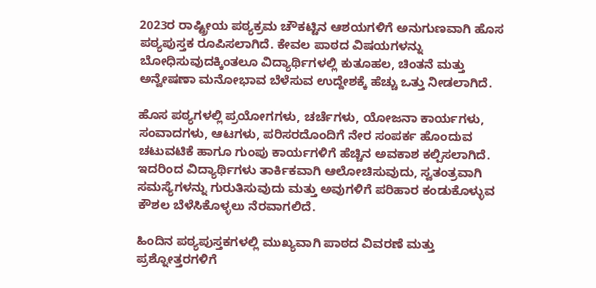2023ರ ರಾಷ್ಟ್ರೀಯ ಪಠ್ಯಕ್ರಮ ಚೌಕಟ್ಟಿನ ಆಶಯಗಳಿಗೆ ಅನುಗುಣವಾಗಿ ಹೊಸ ಪಠ್ಯಪುಸ್ತಕ ರೂಪಿಸಲಾಗಿದೆ. ಕೇವಲ ಪಾಠದ ವಿಷಯಗಳನ್ನು ಬೋಧಿಸುವುದಕ್ಕಿಂತಲೂ ವಿದ್ಯಾರ್ಥಿಗಳಲ್ಲಿ ಕುತೂಹಲ, ಚಿಂತನೆ ಮತ್ತು ಅನ್ವೇಷಣಾ ಮನೋಭಾವ ಬೆಳೆಸುವ ಉದ್ದೇಶಕ್ಕೆ ಹೆಚ್ಚು ಒತ್ತು ನೀಡಲಾಗಿದೆ.

ಹೊಸ ಪಠ್ಯಗಳಲ್ಲಿ ಪ್ರಯೋಗಗಳು, ಚರ್ಚೆಗಳು, ಯೋಜನಾ ಕಾರ್ಯಗಳು, ಸಂವಾದಗಳು, ಆಟಗಳು, ಪರಿಸರದೊಂದಿಗೆ ನೇರ ಸಂಪರ್ಕ ಹೊಂದುವ ಚಟುವಟಿಕೆ ಹಾಗೂ ಗುಂಪು ಕಾರ್ಯಗಳಿಗೆ ಹೆಚ್ಚಿನ ಅವಕಾಶ ಕಲ್ಪಿಸಲಾಗಿದೆ. ಇದರಿಂದ ವಿದ್ಯಾರ್ಥಿಗಳು ತಾರ್ಕಿಕವಾಗಿ ಆಲೋಚಿಸುವುದು, ಸ್ವತಂತ್ರವಾಗಿ ಸಮಸ್ಯೆಗಳನ್ನು ಗುರುತಿಸುವುದು ಮತ್ತು ಅವುಗಳಿಗೆ ಪರಿಹಾರ ಕಂಡುಕೊಳ್ಳುವ ಕೌಶಲ ಬೆಳೆಸಿಕೊಳ್ಳಲು ನೆರವಾಗಲಿದೆ.

ಹಿಂದಿನ ಪಠ್ಯಪುಸ್ತಕಗಳಲ್ಲಿ ಮುಖ್ಯವಾಗಿ ಪಾಠದ ವಿವರಣೆ ಮತ್ತು ಪ್ರಶ್ನೋತ್ತರಗಳಿಗೆ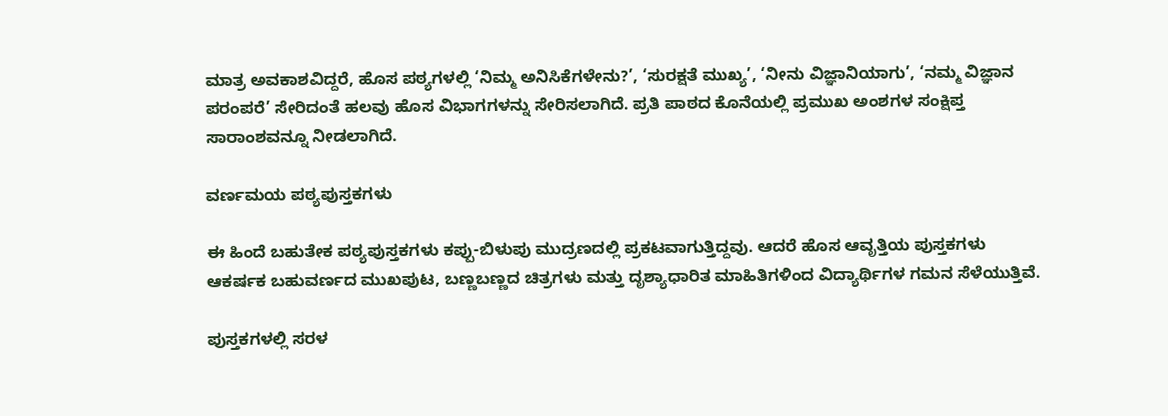ಮಾತ್ರ ಅವಕಾಶವಿದ್ದರೆ, ಹೊಸ ಪಠ್ಯಗಳಲ್ಲಿ ‘ನಿಮ್ಮ ಅನಿಸಿಕೆಗಳೇನು?’, ‘ಸುರಕ್ಷತೆ ಮುಖ್ಯ’, ‘ನೀನು ವಿಜ್ಞಾನಿಯಾಗು’, ‘ನಮ್ಮ ವಿಜ್ಞಾನ ಪರಂಪರೆ’ ಸೇರಿದಂತೆ ಹಲವು ಹೊಸ ವಿಭಾಗಗಳನ್ನು ಸೇರಿಸಲಾಗಿದೆ. ಪ್ರತಿ ಪಾಠದ ಕೊನೆಯಲ್ಲಿ ಪ್ರಮುಖ ಅಂಶಗಳ ಸಂಕ್ಷಿಪ್ತ ಸಾರಾಂಶವನ್ನೂ ನೀಡಲಾಗಿದೆ.

ವರ್ಣಮಯ ಪಠ್ಯಪುಸ್ತಕಗಳು

ಈ ಹಿಂದೆ ಬಹುತೇಕ ಪಠ್ಯಪುಸ್ತಕಗಳು ಕಪ್ಪು-ಬಿಳುಪು ಮುದ್ರಣದಲ್ಲಿ ಪ್ರಕಟವಾಗುತ್ತಿದ್ದವು. ಆದರೆ ಹೊಸ ಆವೃತ್ತಿಯ ಪುಸ್ತಕಗಳು ಆಕರ್ಷಕ ಬಹುವರ್ಣದ ಮುಖಪುಟ, ಬಣ್ಣಬಣ್ಣದ ಚಿತ್ರಗಳು ಮತ್ತು ದೃಶ್ಯಾಧಾರಿತ ಮಾಹಿತಿಗಳಿಂದ ವಿದ್ಯಾರ್ಥಿಗಳ ಗಮನ ಸೆಳೆಯುತ್ತಿವೆ.

ಪುಸ್ತಕಗಳಲ್ಲಿ ಸರಳ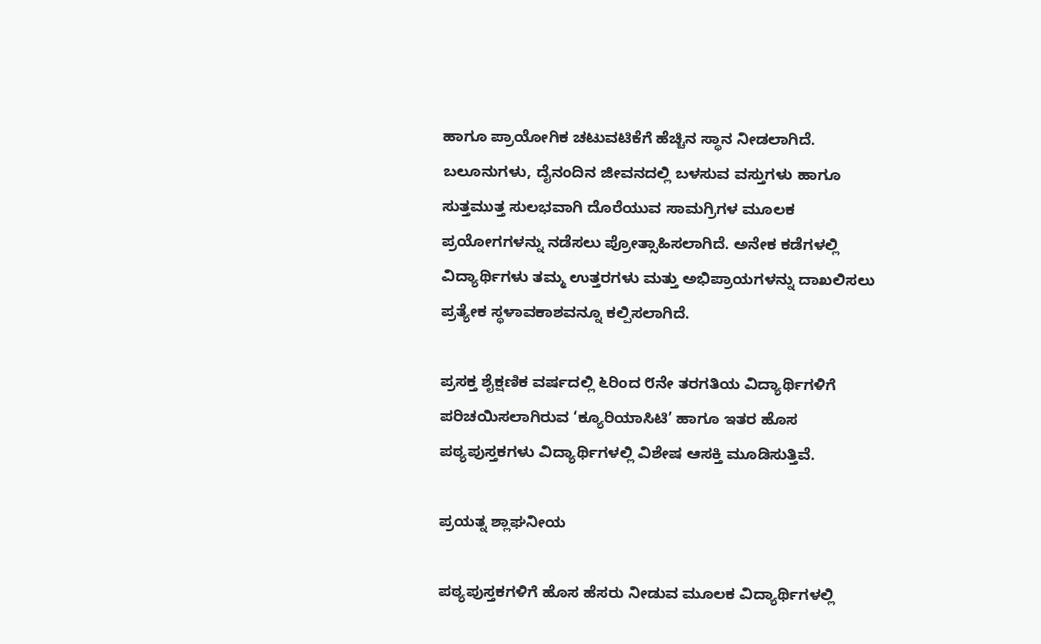ಹಾಗೂ ಪ್ರಾಯೋಗಿಕ ಚಟುವಟಿಕೆಗೆ ಹೆಚ್ಚಿನ ಸ್ಥಾನ ನೀಡಲಾಗಿದೆ. ಬಲೂನುಗಳು, ದೈನಂದಿನ ಜೀವನದಲ್ಲಿ ಬಳಸುವ ವಸ್ತುಗಳು ಹಾಗೂ ಸುತ್ತಮುತ್ತ ಸುಲಭವಾಗಿ ದೊರೆಯುವ ಸಾಮಗ್ರಿಗಳ ಮೂಲಕ ಪ್ರಯೋಗಗಳನ್ನು ನಡೆಸಲು ಪ್ರೋತ್ಸಾಹಿಸಲಾಗಿದೆ. ಅನೇಕ ಕಡೆಗಳಲ್ಲಿ ವಿದ್ಯಾರ್ಥಿಗಳು ತಮ್ಮ ಉತ್ತರಗಳು ಮತ್ತು ಅಭಿಪ್ರಾಯಗಳನ್ನು ದಾಖಲಿಸಲು ಪ್ರತ್ಯೇಕ ಸ್ಥಳಾವಕಾಶವನ್ನೂ ಕಲ್ಪಿಸಲಾಗಿದೆ.

ಪ್ರಸಕ್ತ ಶೈಕ್ಷಣಿಕ ವರ್ಷದಲ್ಲಿ ೬ರಿಂದ ೮ನೇ ತರಗತಿಯ ವಿದ್ಯಾರ್ಥಿಗಳಿಗೆ ಪರಿಚಯಿಸಲಾಗಿರುವ ‘ಕ್ಯೂರಿಯಾಸಿಟಿ’ ಹಾಗೂ ಇತರ ಹೊಸ ಪಠ್ಯಪುಸ್ತಕಗಳು ವಿದ್ಯಾರ್ಥಿಗಳಲ್ಲಿ ವಿಶೇಷ ಆಸಕ್ತಿ ಮೂಡಿಸುತ್ತಿವೆ.

ಪ್ರಯತ್ನ ಶ್ಲಾಘನೀಯ

ಪಠ್ಯಪುಸ್ತಕಗಳಿಗೆ ಹೊಸ ಹೆಸರು ನೀಡುವ ಮೂಲಕ ವಿದ್ಯಾರ್ಥಿಗಳಲ್ಲಿ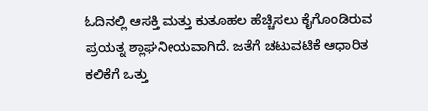ಓದಿನಲ್ಲಿ ಆಸಕ್ತಿ ಮತ್ತು ಕುತೂಹಲ ಹೆಚ್ಚಿಸಲು ಕೈಗೊಂಡಿರುವ ಪ್ರಯತ್ನ ಶ್ಲಾಘನೀಯವಾಗಿದೆ. ಜತೆಗೆ ಚಟುವಟಿಕೆ ಆಧಾರಿತ ಕಲಿಕೆಗೆ ಒತ್ತು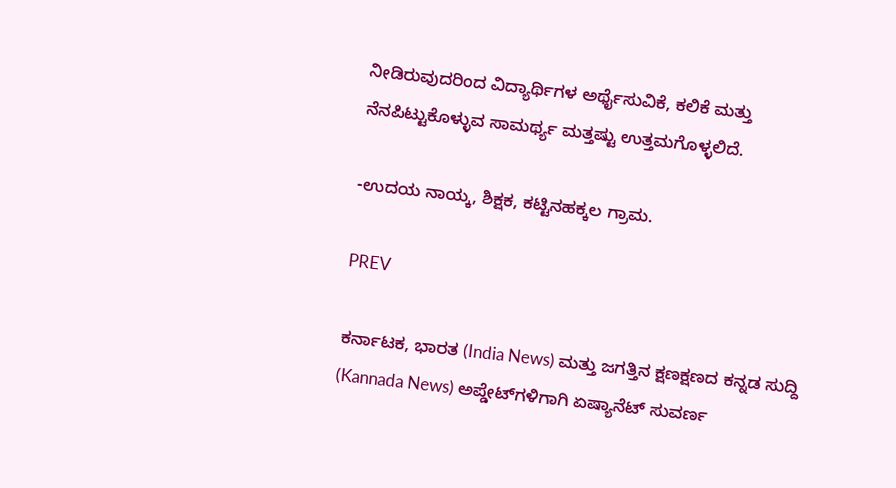ನೀಡಿರುವುದರಿಂದ ವಿದ್ಯಾರ್ಥಿಗಳ ಅರ್ಥೈಸುವಿಕೆ, ಕಲಿಕೆ ಮತ್ತು ನೆನಪಿಟ್ಟುಕೊಳ್ಳುವ ಸಾಮರ್ಥ್ಯ ಮತ್ತಷ್ಟು ಉತ್ತಮಗೊಳ್ಳಲಿದೆ.

-ಉದಯ ನಾಯ್ಕ, ಶಿಕ್ಷಕ, ಕಟ್ಟಿನಹಕ್ಕಲ ಗ್ರಾಮ.

PREV

ಕರ್ನಾಟಕ, ಭಾರತ (India News) ಮತ್ತು ಜಗತ್ತಿನ ಕ್ಷಣಕ್ಷಣದ ಕನ್ನಡ ಸುದ್ದಿ (Kannada News) ಅಪ್ಡೇಟ್‌ಗಳಿಗಾಗಿ ಏಷ್ಯಾನೆಟ್ ಸುವರ್ಣ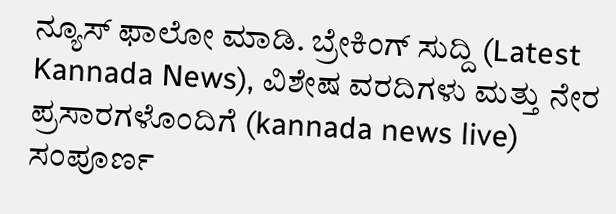ನ್ಯೂಸ್‌ ಫಾಲೋ ಮಾಡಿ. ಬ್ರೇಕಿಂಗ್ ಸುದ್ದಿ (Latest Kannada News), ವಿಶೇಷ ವರದಿಗಳು ಮತ್ತು ನೇರ ಪ್ರಸಾರಗಳೊಂದಿಗೆ (kannada news live) ಸಂಪೂರ್ಣ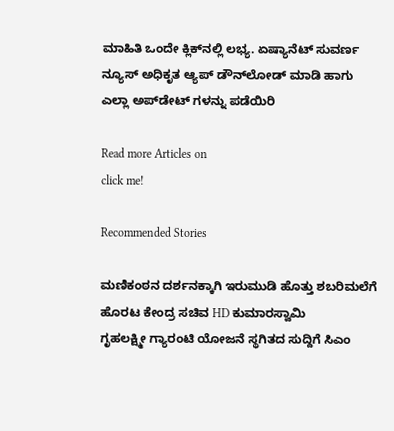ಮಾಹಿತಿ ಒಂದೇ ಕ್ಲಿಕ್‌ನಲ್ಲಿ ಲಭ್ಯ. ಏಷ್ಯಾನೆಟ್ ಸುವರ್ಣ ನ್ಯೂಸ್ ಅಧಿಕೃತ ಆ್ಯಪ್ ಡೌನ್‌ಲೋಡ್ ಮಾಡಿ ಹಾಗು ಎಲ್ಲಾ ಅಪ್‌ಡೇಟ್ ಗಳನ್ನು ಪಡೆಯಿರಿ

Read more Articles on
click me!

Recommended Stories

ಮಣಿಕಂಠನ ದರ್ಶನಕ್ಕಾಗಿ ಇರುಮುಡಿ ಹೊತ್ತು ಶಬರಿಮಲೆಗೆ ಹೊರಟ ಕೇಂದ್ರ ಸಚಿವ HD ಕುಮಾರಸ್ವಾಮಿ
ಗೃಹಲಕ್ಷ್ಮೀ ಗ್ಯಾರಂಟಿ ಯೋಜನೆ ಸ್ಥಗಿತದ ಸುದ್ದಿಗೆ ಸಿಎಂ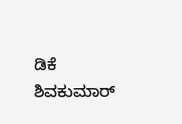ಡಿಕೆ ಶಿವಕುಮಾರ್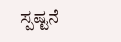ಸ್ಪಷ್ಟನೆ